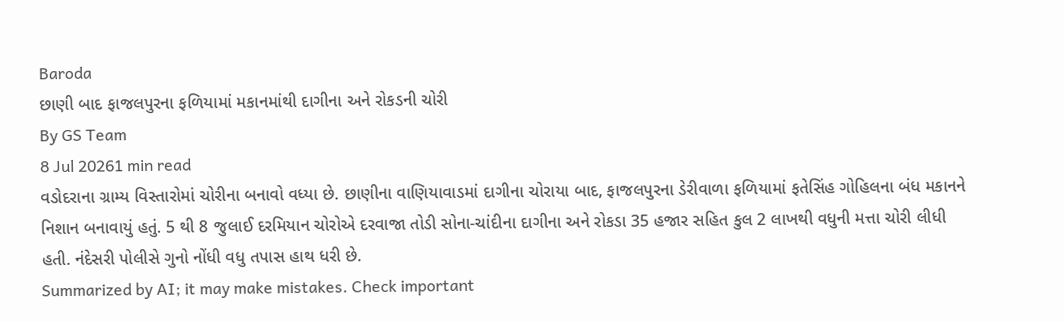Baroda
છાણી બાદ ફાજલપુરના ફળિયામાં મકાનમાંથી દાગીના અને રોકડની ચોરી
By GS Team
8 Jul 20261 min read
વડોદરાના ગ્રામ્ય વિસ્તારોમાં ચોરીના બનાવો વધ્યા છે. છાણીના વાણિયાવાડમાં દાગીના ચોરાયા બાદ, ફાજલપુરના ડેરીવાળા ફળિયામાં ફતેસિંહ ગોહિલના બંધ મકાનને નિશાન બનાવાયું હતું. 5 થી 8 જુલાઈ દરમિયાન ચોરોએ દરવાજા તોડી સોના-ચાંદીના દાગીના અને રોકડા 35 હજાર સહિત કુલ 2 લાખથી વધુની મત્તા ચોરી લીધી હતી. નંદેસરી પોલીસે ગુનો નોંધી વધુ તપાસ હાથ ધરી છે.
Summarized by AI; it may make mistakes. Check important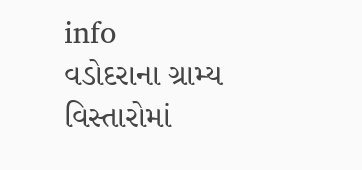info
વડોદરાના ગ્રામ્ય વિસ્તારોમાં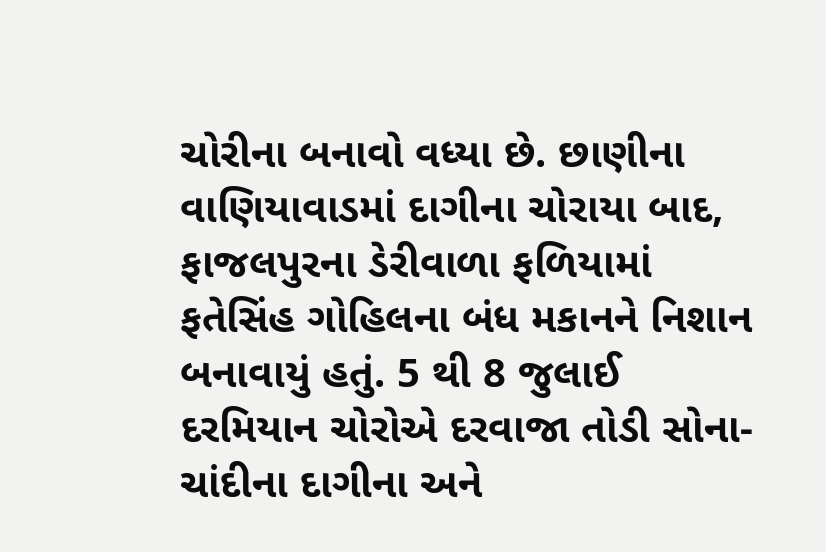ચોરીના બનાવો વધ્યા છે. છાણીના વાણિયાવાડમાં દાગીના ચોરાયા બાદ, ફાજલપુરના ડેરીવાળા ફળિયામાં ફતેસિંહ ગોહિલના બંધ મકાનને નિશાન બનાવાયું હતું. 5 થી 8 જુલાઈ દરમિયાન ચોરોએ દરવાજા તોડી સોના-ચાંદીના દાગીના અને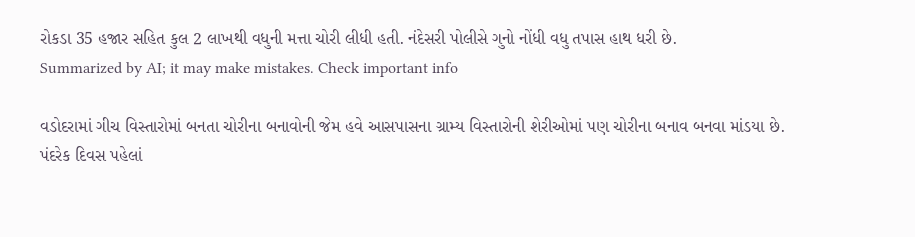રોકડા 35 હજાર સહિત કુલ 2 લાખથી વધુની મત્તા ચોરી લીધી હતી. નંદેસરી પોલીસે ગુનો નોંધી વધુ તપાસ હાથ ધરી છે.
Summarized by AI; it may make mistakes. Check important info

વડોદરામાં ગીચ વિસ્તારોમાં બનતા ચોરીના બનાવોની જેમ હવે આસપાસના ગ્રામ્ય વિસ્તારોની શેરીઓમાં પણ ચોરીના બનાવ બનવા માંડયા છે.
પંદરેક દિવસ પહેલાં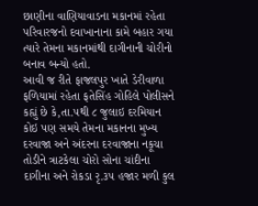છાણીના વાણિયાવાડના મકાનમાં રહેતા પરિવારજનો દવાખાનાના કામે બહાર ગયા ત્યારે તેમના મકાનમાંથી દાગીનાની ચોરીનો બનાવ બન્યો હતો.
આવી જ રીતે ફાજલપુર ખાતે ડેરીવાળા ફળિયામાં રહેતા ફતેસિંહ ગોહિલે પોલીસને કહ્યું છે કે,તા.૫થી ૮ જુલાઇ દરમિયાન કોઇ પણ સમયે તેમના મકાનના મુખ્ય દરવાજા અને અંદરના દરવાજાના નકૂચા તોડીને ત્રાટકેલા ચોરો સોના ચાંદીના દાગીના અને રોકડા રૃ.૩૫ હજાર મળી કુલ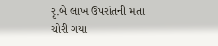રૃ.બે લાખ ઉપરાંતની મતા ચોરી ગયા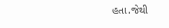હતા.જેથી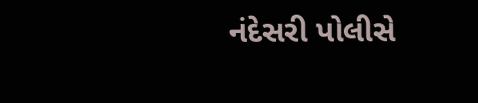નંદેસરી પોલીસે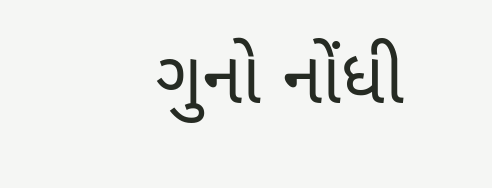ગુનો નોંધી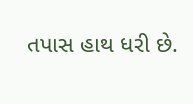તપાસ હાથ ધરી છે.